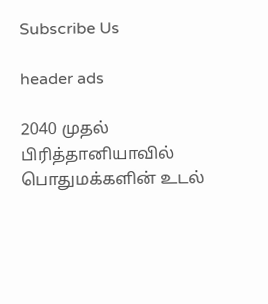Subscribe Us

header ads

2040 முதல் பிரித்தானியாவில் பொதுமக்களின் உடல்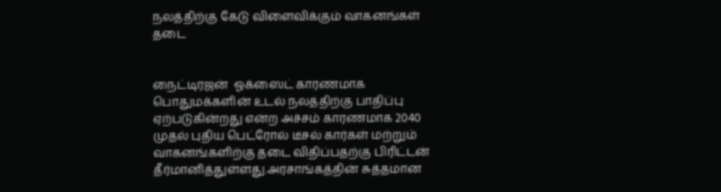நலத்திற்கு கேடு விளைவிக்கும் வாகனங்கள் தடை


நைட்டிரஜன்  ஓக்ஸைட் காரணமாக பொதுமக்களின் உடல் நலத்திற்கு பாதிப்பு ஏற்படுகின்றது என்ற அச்சம் காரணமாக 2040 முதல் புதிய பெட்ரோல் டீசல் கார்கள் மற்றும் வாகனங்களிற்கு தடை விதிப்பதற்கு பிரிட்டன் தீர்மானித்துள்ளது.அரசாங்கத்தின் சுத்தமான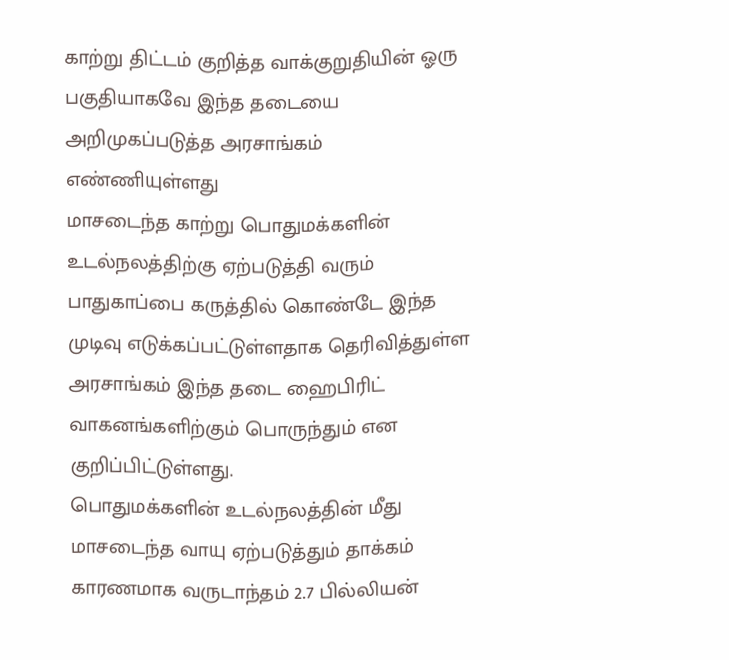காற்று திட்டம் குறித்த வாக்குறுதியின் ஓரு பகுதியாகவே இந்த தடையை அறிமுகப்படுத்த அரசாங்கம் எண்ணியுள்ளது
மாசடைந்த காற்று பொதுமக்களின் உடல்நலத்திற்கு ஏற்படுத்தி வரும் பாதுகாப்பை கருத்தில் கொண்டே இந்த முடிவு எடுக்கப்பட்டுள்ளதாக தெரிவித்துள்ள அரசாங்கம் இந்த தடை ஹைபிரிட் வாகனங்களிற்கும் பொருந்தும் என குறிப்பிட்டுள்ளது.
பொதுமக்களின் உடல்நலத்தின் மீது மாசடைந்த வாயு ஏற்படுத்தும் தாக்கம் காரணமாக வருடாந்தம் 2.7 பில்லியன்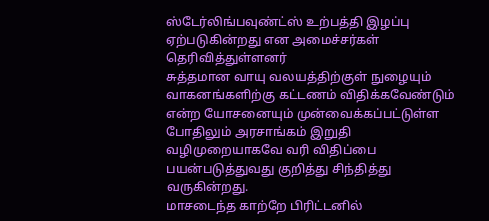ஸ்டேர்லிங்பவுண்ட்ஸ் உற்பத்தி இழப்பு ஏற்படுகின்றது என அமைச்சர்கள் தெரிவித்துள்ளனர்
சுத்தமான வாயு வலயத்திற்குள் நுழையும் வாகனங்களிற்கு கட்டணம் விதிக்கவேண்டும் என்ற யோசனையும் முன்வைக்கப்பட்டுள்ள போதிலும் அரசாங்கம் இறுதி வழிமுறையாகவே வரி விதிப்பை பயன்படுத்துவது குறித்து சிந்தித்து வருகின்றது.
மாசடைந்த காற்றே பிரிட்டனில்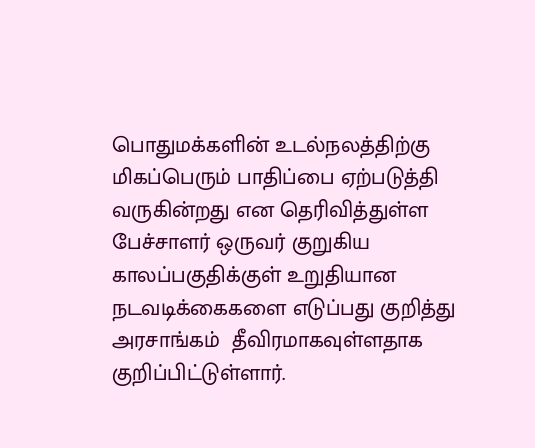பொதுமக்களின் உடல்நலத்திற்கு மிகப்பெரும் பாதிப்பை ஏற்படுத்தி வருகின்றது என தெரிவித்துள்ள பேச்சாளர் ஒருவர் குறுகிய காலப்பகுதிக்குள் உறுதியான நடவடிக்கைகளை எடுப்பது குறித்து அரசாங்கம்  தீவிரமாகவுள்ளதாக குறிப்பிட்டுள்ளார்.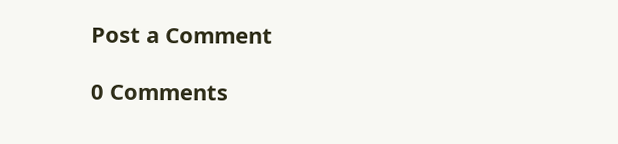Post a Comment

0 Comments